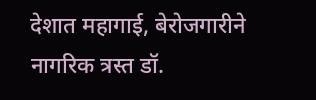देशात महागाई, बेरोजगारीने नागरिक त्रस्त डॉ.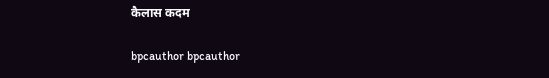कैलास कदम

bpcauthor bpcauthor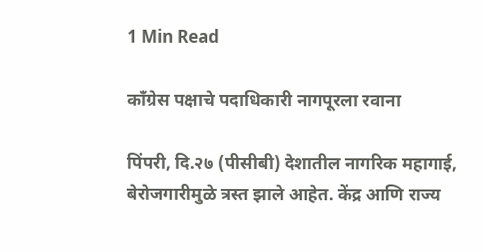1 Min Read

काँग्रेस पक्षाचे पदाधिकारी नागपूरला रवाना

पिंपरी, दि.२७ (पीसीबी) देशातील नागरिक महागाई, बेरोजगारीमुळे त्रस्त झाले आहेत. केंद्र आणि राज्य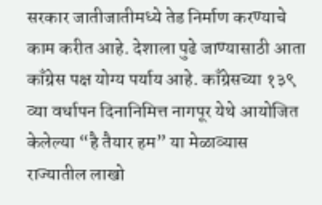सरकार जातीजातीमध्ये तेड निर्माण करण्याचे काम करीत आहे. देशाला पुढे जाण्यासाठी आता काँग्रेस पक्ष योग्य पर्याय आहे. काँग्रेसच्या १३९ व्या वर्धापन दिनानिमित्त नागपूर येथे आयोजित केलेल्या “है तैयार हम” या मेळाव्यास राज्यातील लाखो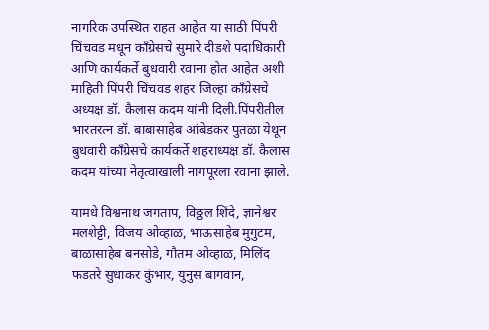नागरिक उपस्थित राहत आहेत या साठी पिंपरी चिंचवड मधून काँग्रेसचे सुमारे दीडशे पदाधिकारी आणि कार्यकर्ते बुधवारी रवाना होत आहेत अशी माहिती पिंपरी चिंचवड शहर जिल्हा काँग्रेसचे अध्यक्ष डॉ. कैलास कदम यांनी दिली.पिंपरीतील भारतरत्न डॉ. बाबासाहेब आंबेडकर पुतळा येथून बुधवारी काँग्रेसचे कार्यकर्ते शहराध्यक्ष डॉ. कैलास कदम यांच्या नेतृत्वाखाली नागपूरला रवाना झाले.

यामधे विश्वनाथ जगताप, विठ्ठल शिंदे, ज्ञानेश्वर मलशेट्टी, विजय ओव्हाळ, भाऊसाहेब मुगुटम, बाळासाहेब बनसोडे, गौतम ओव्हाळ, मिलिंद फडतरे सुधाकर कुंभार, युनुस बागवान,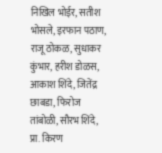निखिल भोईर, सतीश भोसले, इरफान पठाण, राजू ठोकळ, सुधाकर कुंभार, हरीश डोळस, आकाश शिंदे, जितेंद्र छाबडा, फिरोज तांबोळी, सौरभ शिंदे, प्रा. किरण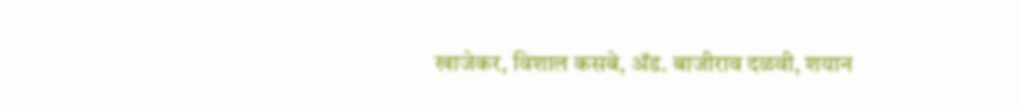खाजेकर, विशाल कसबे, ॲड. बाजीराव दळवी, शयान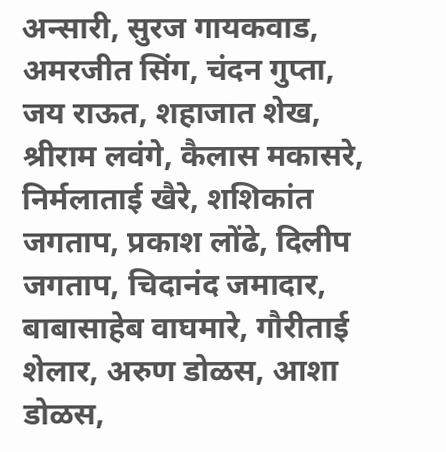अन्सारी, सुरज गायकवाड, अमरजीत सिंग, चंदन गुप्ता, जय राऊत, शहाजात शेख, श्रीराम लवंगे, कैलास मकासरे, निर्मलाताई खैरे, शशिकांत जगताप, प्रकाश लोंढे, दिलीप जगताप, चिदानंद जमादार, बाबासाहेब वाघमारे, गौरीताई शेलार, अरुण डोळस, आशा डोळस,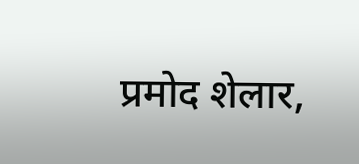प्रमोद शेलार,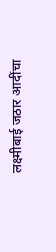लक्ष्मीबाई जठार आदींचा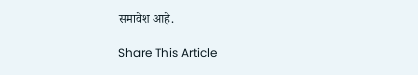समावेश आहे.

Share This Article